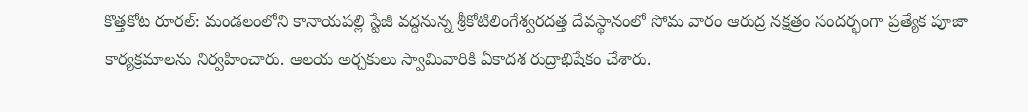కొత్తకోట రూరల్: మండలంలోని కానాయపల్లి స్టేజీ వద్దనున్న శ్రీకోటిలింగేశ్వరదత్త దేవస్థానంలో సోమ వారం ఆరుద్ర నక్షత్రం సందర్భంగా ప్రత్యేక పూజా కార్యక్రమాలను నిర్వహించారు. ఆలయ అర్చకులు స్వామివారికి ఏకాదశ రుద్రాభిషేకం చేశారు.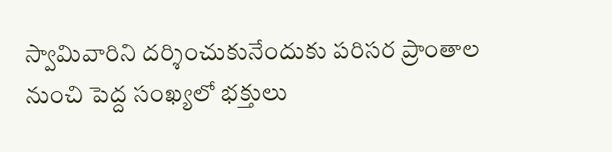స్వామివారిని దర్శించుకునేందుకు పరిసర ప్రాంతాల నుంచి పెద్ద సంఖ్యలో భక్తులు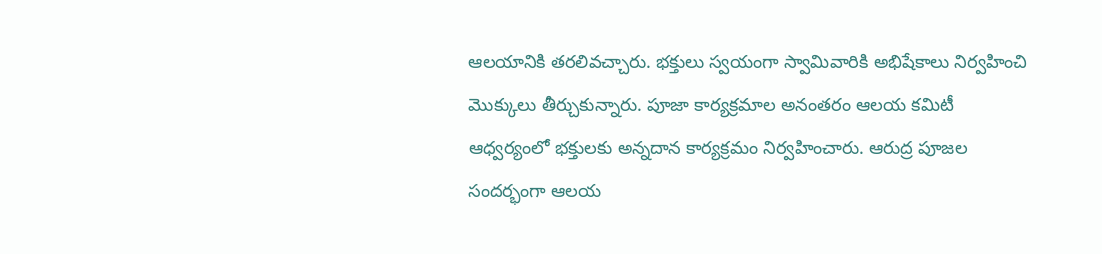ఆలయానికి తరలివచ్చారు. భక్తులు స్వయంగా స్వామివారికి అభిషేకాలు నిర్వహించి మొక్కులు తీర్చుకున్నారు. పూజా కార్యక్రమాల అనంతరం ఆలయ కమిటీ ఆధ్వర్యంలో భక్తులకు అన్నదాన కార్యక్రమం నిర్వహించారు. ఆరుద్ర పూజల సందర్భంగా ఆలయ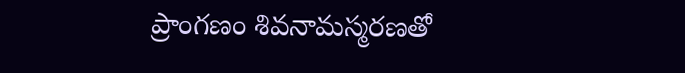ప్రాంగణం శివనామస్మరణతో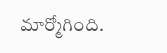మార్మోగింది.